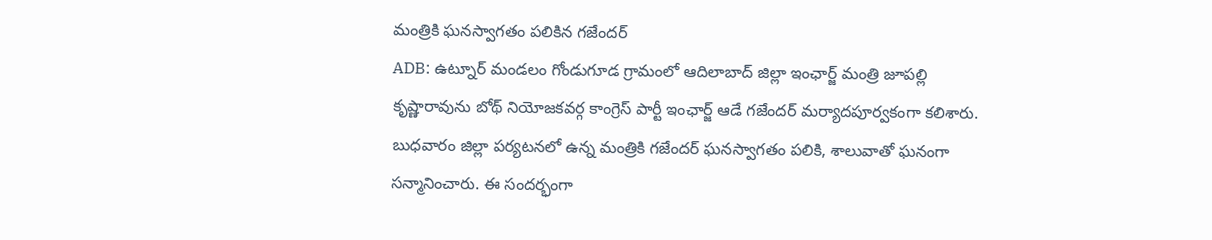మంత్రికి ఘనస్వాగతం పలికిన గజేందర్
ADB: ఉట్నూర్ మండలం గోండుగూడ గ్రామంలో ఆదిలాబాద్ జిల్లా ఇంఛార్జ్ మంత్రి జూపల్లి కృష్ణారావును బోథ్ నియోజకవర్గ కాంగ్రెస్ పార్టీ ఇంఛార్జ్ ఆడే గజేందర్ మర్యాదపూర్వకంగా కలిశారు. బుధవారం జిల్లా పర్యటనలో ఉన్న మంత్రికి గజేందర్ ఘనస్వాగతం పలికి, శాలువాతో ఘనంగా సన్మానించారు. ఈ సందర్భంగా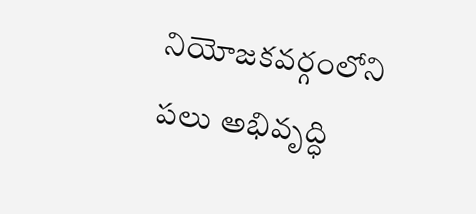నియోజకవర్గంలోని పలు అభివృద్ధి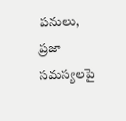పనులు, ప్రజా సమస్యలపై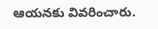ఆయనకు వివరించారు.